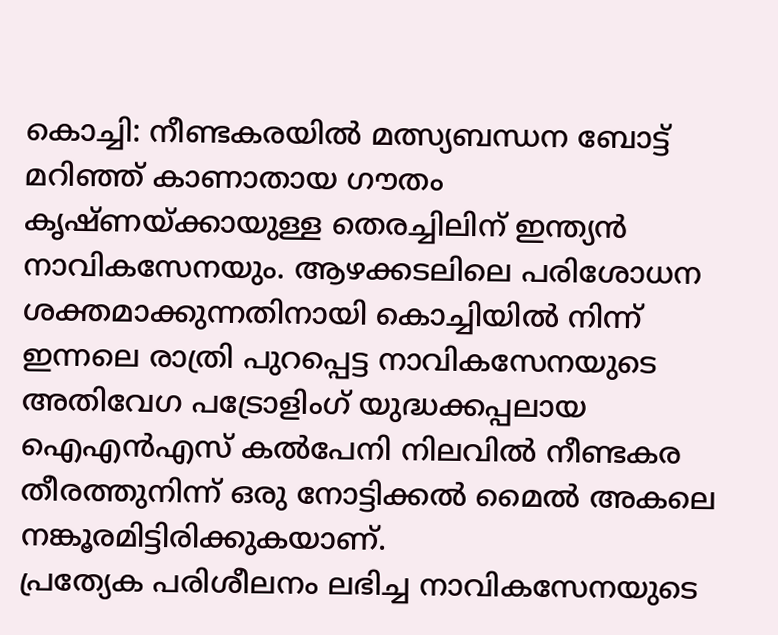കൊച്ചി: നീണ്ടകരയിൽ മത്സ്യബന്ധന ബോട്ട് മറിഞ്ഞ് കാണാതായ ഗൗതം കൃഷ്ണയ്ക്കായുള്ള തെരച്ചിലിന് ഇന്ത്യൻ നാവികസേനയും. ആഴക്കടലിലെ പരിശോധന ശക്തമാക്കുന്നതിനായി കൊച്ചിയിൽ നിന്ന് ഇന്നലെ രാത്രി പുറപ്പെട്ട നാവികസേനയുടെ അതിവേഗ പട്രോളിംഗ് യുദ്ധക്കപ്പലായ ഐഎൻഎസ് കൽപേനി നിലവിൽ നീണ്ടകര തീരത്തുനിന്ന് ഒരു നോട്ടിക്കൽ മൈൽ അകലെ നങ്കൂരമിട്ടിരിക്കുകയാണ്.
പ്രത്യേക പരിശീലനം ലഭിച്ച നാവികസേനയുടെ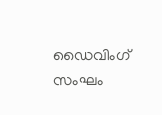ഡൈവിംഗ് സംഘം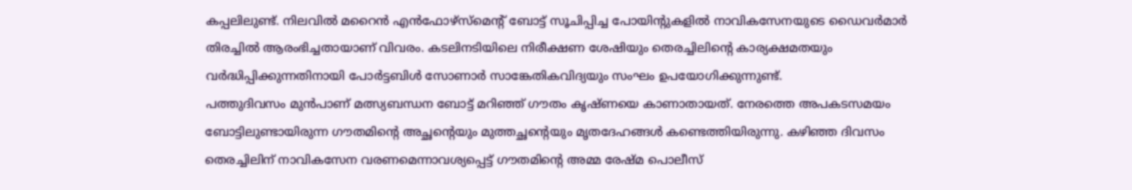കപ്പലിലുണ്ട്. നിലവിൽ മറൈൻ എൻഫോഴ്സ്മെന്റ് ബോട്ട് സൂചിപ്പിച്ച പോയിന്റുകളിൽ നാവികസേനയുടെ ഡൈവർമാർ തിരച്ചിൽ ആരംഭിച്ചതായാണ് വിവരം. കടലിനടിയിലെ നിരീക്ഷണ ശേഷിയും തെരച്ചിലിന്റെ കാര്യക്ഷമതയും വർദ്ധിപ്പിക്കുന്നതിനായി പോർട്ടബിൾ സോണാർ സാങ്കേതികവിദ്യയും സംഘം ഉപയോഗിക്കുന്നുണ്ട്.
പത്തുദിവസം മുൻപാണ് മത്സ്യബന്ധന ബോട്ട് മറിഞ്ഞ് ഗൗതം കൃഷ്ണയെ കാണാതായത്. നേരത്തെ അപകടസമയം ബോട്ടിലുണ്ടായിരുന്ന ഗൗതമിന്റെ അച്ഛന്റെയും മുത്തച്ഛന്റെയും മൃതദേഹങ്ങൾ കണ്ടെത്തിയിരുന്നു. കഴിഞ്ഞ ദിവസം തെരച്ചിലിന് നാവികസേന വരണമെന്നാവശ്യപ്പെട്ട് ഗൗതമിന്റെ അമ്മ രേഷ്മ പൊലീസ്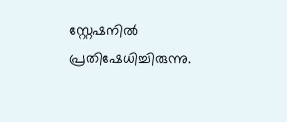സ്റ്റേഷനിൽ പ്രതിഷേധിച്ചിരുന്നു.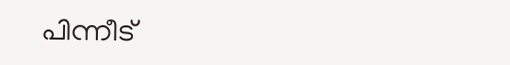പിന്നീട്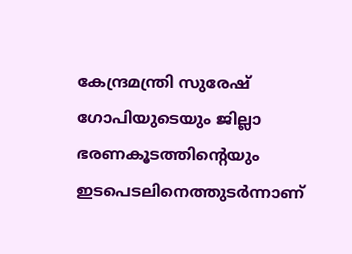കേന്ദ്രമന്ത്രി സുരേഷ് ഗോപിയുടെയും ജില്ലാ ഭരണകൂടത്തിന്റെയും ഇടപെടലിനെത്തുടർന്നാണ്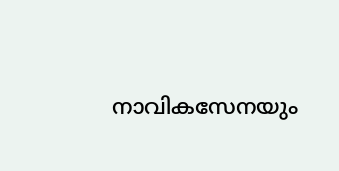നാവികസേനയും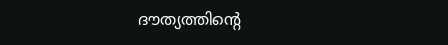ദൗത്യത്തിന്റെ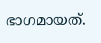ഭാഗമായത്.